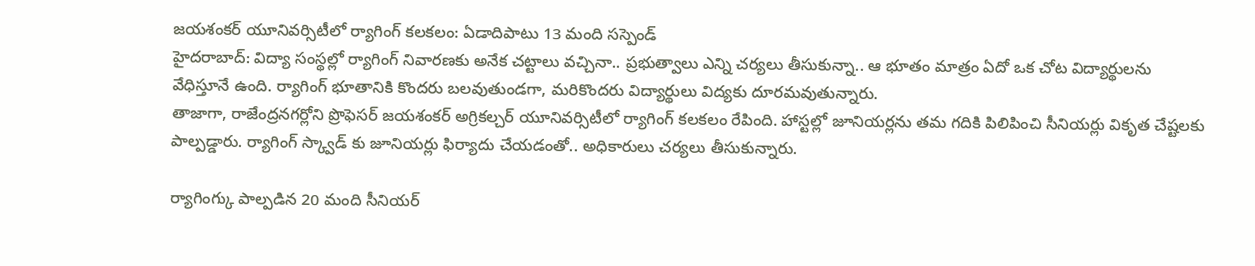జయశంకర్ యూనివర్సిటీలో ర్యాగింగ్ కలకలం: ఏడాదిపాటు 13 మంది సస్పెండ్
హైదరాబాద్: విద్యా సంస్థల్లో ర్యాగింగ్ నివారణకు అనేక చట్టాలు వచ్చినా.. ప్రభుత్వాలు ఎన్ని చర్యలు తీసుకున్నా.. ఆ భూతం మాత్రం ఏదో ఒక చోట విద్యార్థులను వేధిస్తూనే ఉంది. ర్యాగింగ్ భూతానికి కొందరు బలవుతుండగా, మరికొందరు విద్యార్థులు విద్యకు దూరమవుతున్నారు.
తాజాగా, రాజేంద్రనగర్లోని ప్రొఫెసర్ జయశంకర్ అగ్రికల్చర్ యూనివర్సిటీలో ర్యాగింగ్ కలకలం రేపింది. హాస్టల్లో జూనియర్లను తమ గదికి పిలిపించి సీనియర్లు వికృత చేష్టలకు పాల్పడ్డారు. ర్యాగింగ్ స్క్వాడ్ కు జూనియర్లు ఫిర్యాదు చేయడంతో.. అధికారులు చర్యలు తీసుకున్నారు.

ర్యాగింగ్కు పాల్పడిన 20 మంది సీనియర్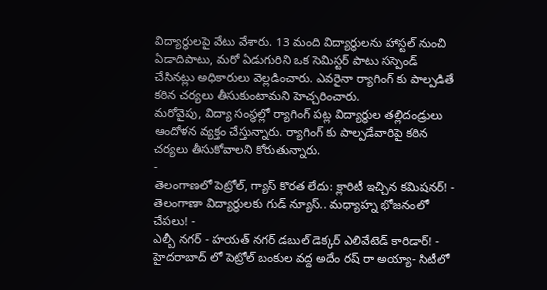విద్యార్థులపై వేటు వేశారు. 13 మంది విద్యార్థులను హాస్టల్ నుంచి ఏడాదిపాటు, మరో ఏడుగురిని ఒక సెమిస్టర్ పాటు సస్పెండ్ చేసినట్లు అధికారులు వెల్లడించారు. ఎవరైనా ర్యాగింగ్ కు పాల్పడితే కఠిన చర్యలు తీసుకుంటామని హెచ్చరించారు.
మరోవైపు, విద్యా సంస్థల్లో ర్యాగింగ్ పట్ల విద్యార్థుల తల్లిదండ్రులు ఆందోళన వ్యక్తం చేస్తున్నారు. ర్యాగింగ్ కు పాల్పడేవారిపై కఠిన చర్యలు తీసుకోవాలని కోరుతున్నారు.
-
తెలంగాణలో పెట్రోల్, గ్యాస్ కొరత లేదు: క్లారిటీ ఇచ్చిన కమిషనర్! -
తెలంగాణా విద్యార్థులకు గుడ్ న్యూస్.. మధ్యాహ్న భోజనంలో చేపలు! -
ఎల్బీ నగర్ - హయత్ నగర్ డబుల్ డెక్కర్ ఎలివేటెడ్ కారిడార్! -
హైదరాబాద్ లో పెట్రోల్ బంకుల వద్ద అదేం రష్ రా అయ్యా- సిటీలో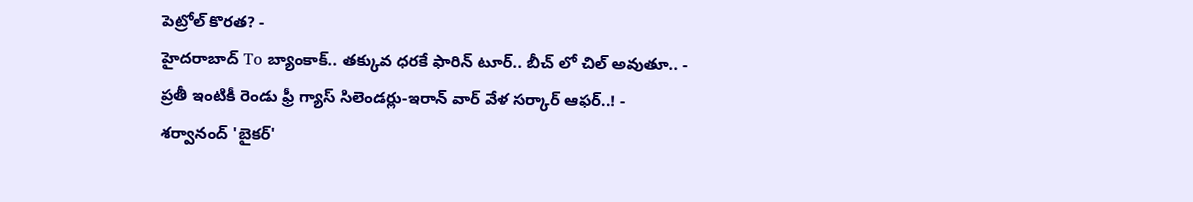పెట్రోల్ కొరత? -
హైదరాబాద్ To బ్యాంకాక్.. తక్కువ ధరకే ఫారిన్ టూర్.. బీచ్ లో చిల్ అవుతూ.. -
ప్రతీ ఇంటికీ రెండు ఫ్రీ గ్యాస్ సిలెండర్లు-ఇరాన్ వార్ వేళ సర్కార్ ఆఫర్..! -
శర్వానంద్ 'బైకర్'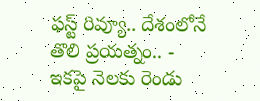ఫస్ట్ రివ్యూ.. దేశంలోనే తొలి ప్రయత్నం.. -
ఇకపై నెలకు రెండు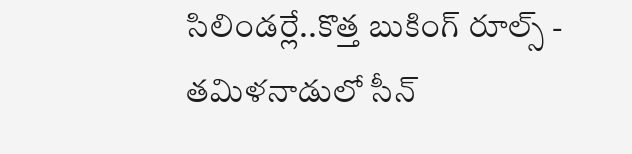సిలిండర్లే..కొత్త బుకింగ్ రూల్స్ -
తమిళనాడులో సీన్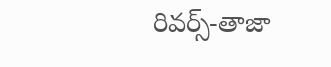రివర్స్-తాజా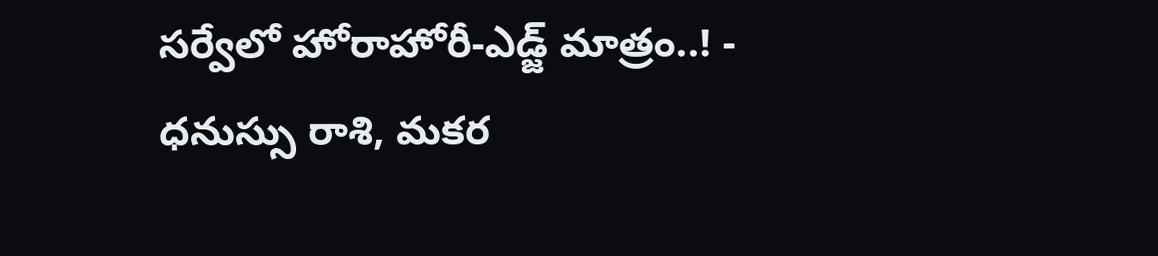సర్వేలో హోరాహోరీ-ఎడ్జ్ మాత్రం..! -
ధనుస్సు రాశి, మకర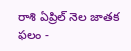రాశి ఏప్రిల్ నెల జాతక ఫలం -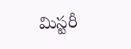మిస్టరీ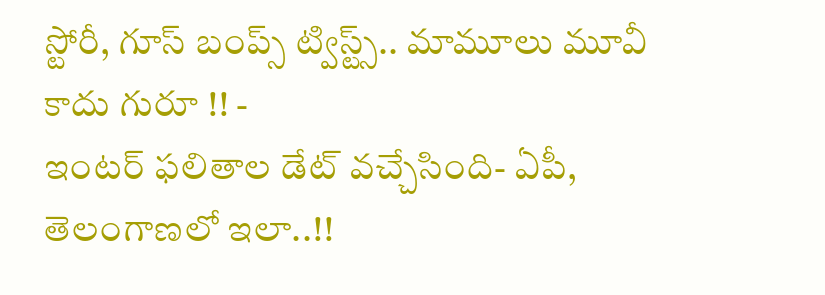స్టోరీ, గూస్ బంప్స్ ట్విస్ట్స్.. మామూలు మూవీ కాదు గురూ !! -
ఇంటర్ ఫలితాల డేట్ వచ్చేసింది- ఏపీ, తెలంగాణలో ఇలా..!!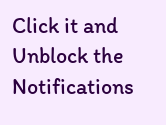Click it and Unblock the Notifications